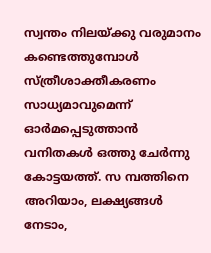സ്വന്തം നിലയ്ക്കു വരുമാനം കണ്ടെത്തുമ്പോൾ സ്ത്രീശാക്തീകരണം സാധ്യമാവുമെന്ന് ഓർമപ്പെടുത്താൻ വനിതകൾ ഒത്തു ചേർന്നു കോട്ടയത്ത്. സ മ്പത്തിനെ അറിയാം, ലക്ഷ്യങ്ങൾ നേടാം,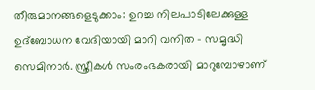തീരുമാനങ്ങളെടുക്കാം: ഉറച്ച നിലപാടിലേക്കുള്ള ഉദ്ബോധന വേദിയായി മാറി വനിത – സമൃദ്ധി സെമിനാർ. സ്ത്രീകൾ സംരംഭകരായി മാറുമ്പോഴാണ്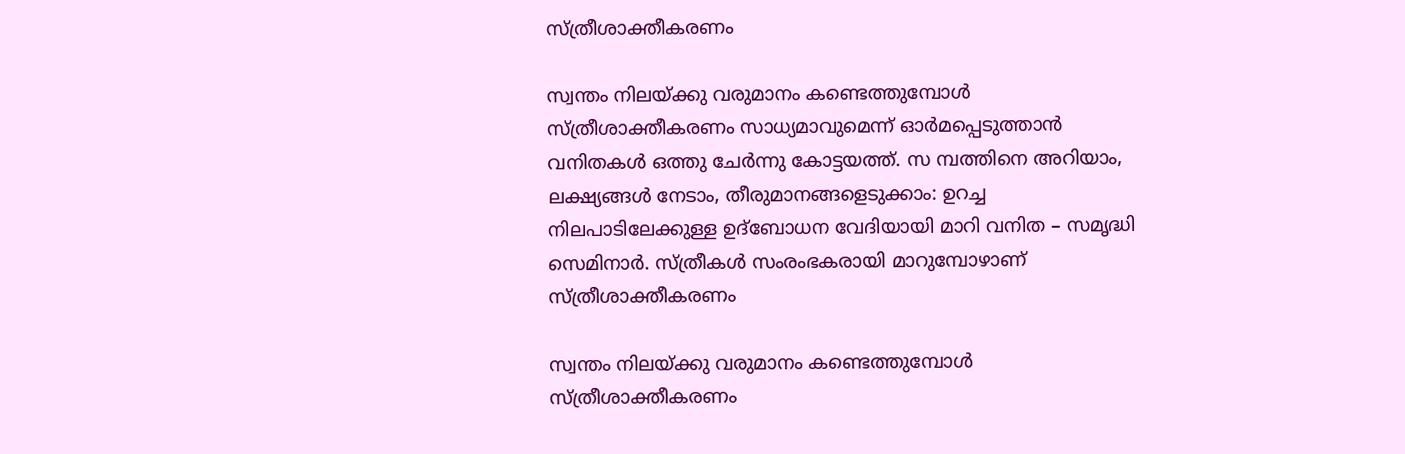സ്ത്രീശാക്തീകരണം

സ്വന്തം നിലയ്ക്കു വരുമാനം കണ്ടെത്തുമ്പോൾ സ്ത്രീശാക്തീകരണം സാധ്യമാവുമെന്ന് ഓർമപ്പെടുത്താൻ വനിതകൾ ഒത്തു ചേർന്നു കോട്ടയത്ത്. സ മ്പത്തിനെ അറിയാം, ലക്ഷ്യങ്ങൾ നേടാം, തീരുമാനങ്ങളെടുക്കാം: ഉറച്ച നിലപാടിലേക്കുള്ള ഉദ്ബോധന വേദിയായി മാറി വനിത – സമൃദ്ധി സെമിനാർ. സ്ത്രീകൾ സംരംഭകരായി മാറുമ്പോഴാണ് സ്ത്രീശാക്തീകരണം

സ്വന്തം നിലയ്ക്കു വരുമാനം കണ്ടെത്തുമ്പോൾ സ്ത്രീശാക്തീകരണം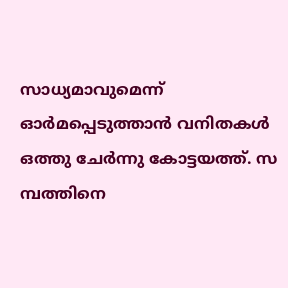സാധ്യമാവുമെന്ന് ഓർമപ്പെടുത്താൻ വനിതകൾ ഒത്തു ചേർന്നു കോട്ടയത്ത്. സ മ്പത്തിനെ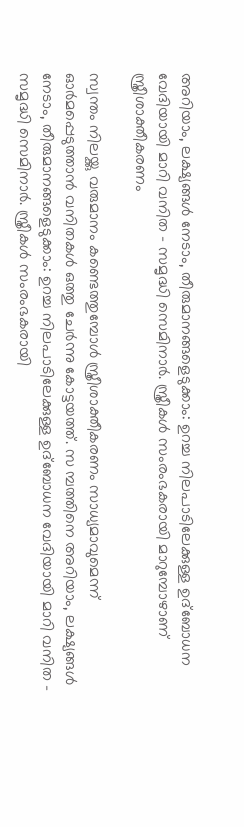അറിയാം, ലക്ഷ്യങ്ങൾ നേടാം, തീരുമാനങ്ങളെടുക്കാം: ഉറച്ച നിലപാടിലേക്കുള്ള ഉദ്ബോധന വേദിയായി മാറി വനിത – സമൃദ്ധി സെമിനാർ. സ്ത്രീകൾ സംരംഭകരായി മാറുമ്പോഴാണ് സ്ത്രീശാക്തീകരണം

സ്വന്തം നിലയ്ക്കു വരുമാനം കണ്ടെത്തുമ്പോൾ സ്ത്രീശാക്തീകരണം സാധ്യമാവുമെന്ന് ഓർമപ്പെടുത്താൻ വനിതകൾ ഒത്തു ചേർന്നു കോട്ടയത്ത്. സ മ്പത്തിനെ അറിയാം, ലക്ഷ്യങ്ങൾ നേടാം, തീരുമാനങ്ങളെടുക്കാം: ഉറച്ച നിലപാടിലേക്കുള്ള ഉദ്ബോധന വേദിയായി മാറി വനിത – സമൃദ്ധി സെമിനാർ. സ്ത്രീകൾ സംരംഭകരായി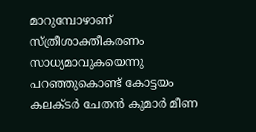മാറുമ്പോഴാണ് സ്ത്രീശാക്തീകരണം സാധ്യമാവുകയെന്നു പറഞ്ഞുകൊണ്ട് കോട്ടയം കലക്ടർ ചേതൻ കുമാർ മീണ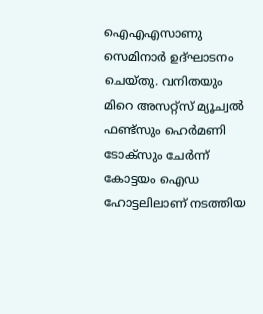ഐഎഎസാണു സെമിനാർ ഉദ്ഘാടനം ചെയ്തു. വനിതയും മിറെ അസറ്റ്സ് മ്യൂച്വൽ ഫണ്ട്സും ഹെർമണി ടോക്സും ചേർന്ന് കോട്ടയം ഐഡ ഹോട്ടലിലാണ് നടത്തിയ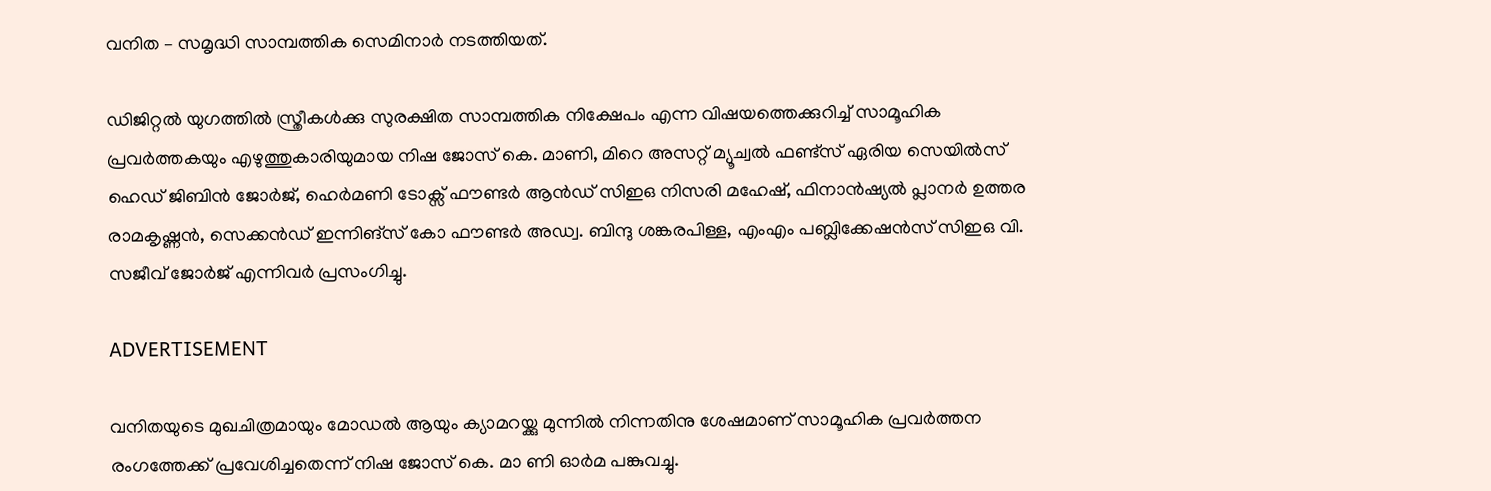വനിത – സമൃദ്ധി സാമ്പത്തിക സെമിനാർ നടത്തിയത്.

ഡിജിറ്റൽ യുഗത്തിൽ സ്ത്രീകൾക്കു സുരക്ഷിത സാമ്പത്തിക നിക്ഷേപം എന്ന വിഷയത്തെക്കുറിച്ച് സാമൂഹിക പ്രവർത്തകയും എഴുത്തുകാരിയുമായ നിഷ ജോസ് കെ. മാണി, മിറെ അസറ്റ് മ്യൂച്വൽ ഫണ്ട്സ് ഏരിയ സെയിൽസ് ഹെഡ് ജിബിൻ ജോർജ്, ഹെർമണി ടോക്സ് ഫൗണ്ടർ ആൻഡ് സിഇഒ നിസരി മഹേഷ്, ഫിനാൻഷ്യൽ പ്ലാനർ ഉത്തര രാമകൃഷ്ണൻ, സെക്കൻഡ‍് ഇന്നിങ്സ് കോ ഫൗണ്ടർ അഡ്വ. ബിന്ദു ശങ്കരപിള്ള, എംഎം പബ്ലിക്കേഷൻസ് സിഇഒ വി. സജീവ് ജോർജ് എന്നിവർ പ്രസംഗിച്ചു.

ADVERTISEMENT

വനിതയുടെ മുഖചിത്രമായും മോഡൽ ആയും ക്യാമറയ്ക്കു മുന്നിൽ നിന്നതിനു ശേഷമാണ് സാമൂഹിക പ്രവർത്തന രംഗത്തേക്ക് പ്രവേശിച്ചതെന്ന് നിഷ ജോസ് കെ. മാ ണി ഓർമ പങ്കുവച്ചു.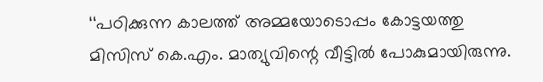‘‘പഠിക്കുന്ന കാലത്ത് അമ്മയോടൊപ്പം കോട്ടയത്തു മിസിസ് കെ.എം. മാത്യുവിന്റെ വീട്ടിൽ പോകുമായിരുന്നു.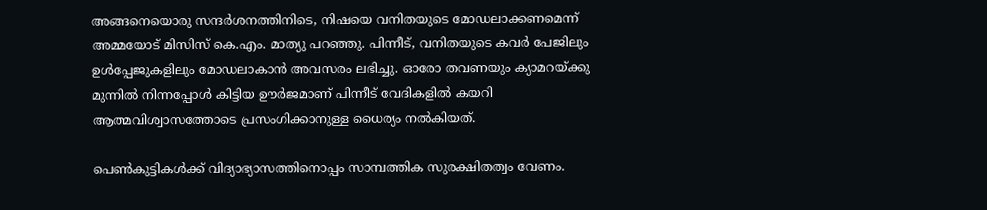അങ്ങനെയൊരു സന്ദർശനത്തിനിടെ, നിഷയെ വനിതയുടെ മോഡലാക്കണമെന്ന് അമ്മയോട് മിസിസ് കെ.എം. മാത്യു പറഞ്ഞു. പിന്നീട്, വനിതയുടെ കവർ പേജിലും ഉൾപ്പേജുകളിലും മോഡലാകാൻ അവസരം ലഭിച്ചു. ഓരോ തവണയും ക്യാമറയ്ക്കു മുന്നിൽ നിന്നപ്പോൾ കിട്ടിയ ഊർജമാണ് പിന്നീട് വേദികളിൽ കയറി ആത്മവിശ്വാസത്തോടെ പ്രസംഗിക്കാനുള്ള ധൈര്യം നൽകിയത്.

പെൺകുട്ടികൾക്ക് വിദ്യാഭ്യാസത്തിനൊപ്പം സാമ്പത്തിക സുരക്ഷിതത്വം വേണം.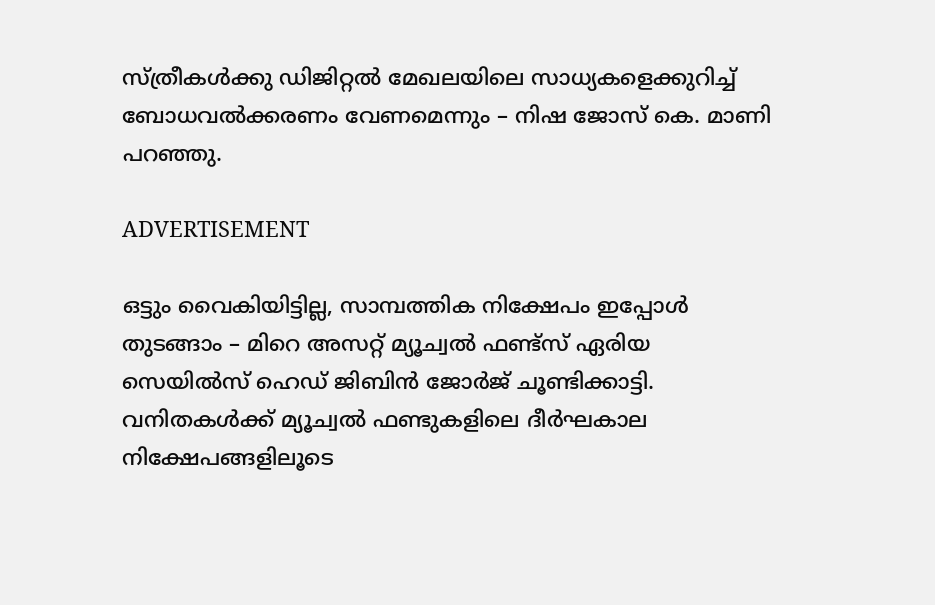സ്ത്രീകൾക്കു ഡിജിറ്റൽ മേഖലയിലെ സാധ്യകളെക്കുറിച്ച് ബോധവൽക്കരണം വേണമെന്നും – നിഷ ജോസ് കെ. മാണി പറഞ്ഞു.

ADVERTISEMENT

ഒട്ടും വൈകിയിട്ടില്ല, സാമ്പത്തിക നിക്ഷേപം ഇപ്പോൾ തുടങ്ങാം – മിറെ അസറ്റ് മ്യൂച്വൽ ഫണ്ട്സ് ഏരിയ സെയിൽസ് ഹെഡ് ജിബിൻ ജോർജ് ചൂണ്ടിക്കാട്ടി. വനിതകൾക്ക് മ്യൂച്വൽ ഫണ്ടുകളിലെ ദീർഘകാല നിക്ഷേപങ്ങളിലൂടെ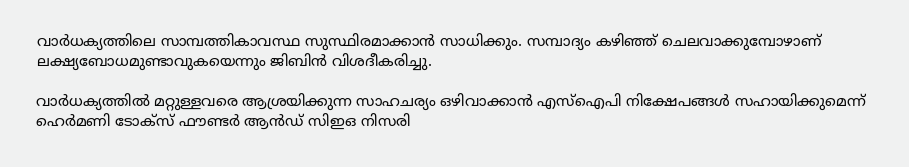വാർധക്യത്തിലെ സാമ്പത്തികാവസ്ഥ സുസ്ഥിരമാക്കാൻ സാധിക്കും. സമ്പാദ്യം കഴിഞ്ഞ് ചെലവാക്കുമ്പോഴാണ് ലക്ഷ്യബോധമുണ്ടാവുകയെന്നും ജിബിൻ വിശദീകരിച്ചു.

വാർധക്യത്തിൽ മറ്റുള്ളവരെ ആശ്രയിക്കുന്ന സാഹചര്യം ഒഴിവാക്കാൻ എസ്ഐപി നിക്ഷേപങ്ങൾ സഹായിക്കുമെന്ന് ഹെർമണി ടോക്സ് ഫൗണ്ടർ ആൻഡ് സിഇഒ നിസരി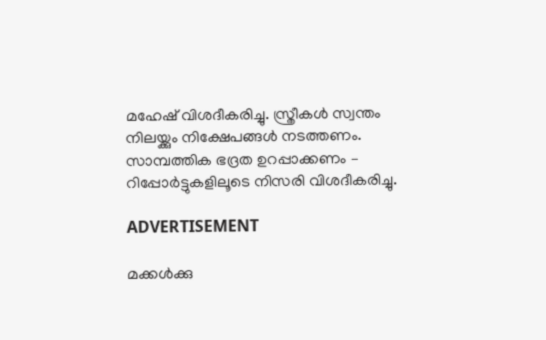മഹേഷ് വിശദീകരിച്ചു. സ്ത്രീകൾ സ്വന്തം നിലയ്ക്കും നിക്ഷേപങ്ങൾ നടത്തണം. സാമ്പത്തിക ഭദ്രത ഉറപ്പാക്കണം – റിപ്പോർട്ടുകളിലൂടെ നിസരി വിശദീകരിച്ചു.

ADVERTISEMENT

മക്കൾക്കു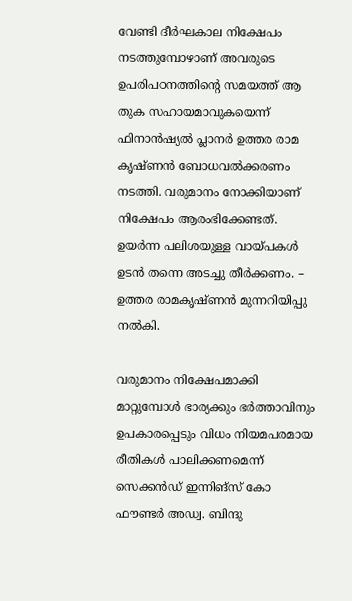വേണ്ടി ദീർഘകാല നിക്ഷേപം നടത്തുമ്പോഴാണ് അവരുടെ ഉപരിപഠനത്തിന്റെ സമയത്ത് ആ തുക സഹായമാവുകയെന്ന് ഫിനാൻഷ്യൽ പ്ലാനർ ഉത്തര രാമ കൃഷ്ണൻ ബോധവൽക്കരണം നടത്തി. വരുമാനം നോക്കിയാണ് നിക്ഷേപം ആരംഭിക്കേണ്ടത്. ഉയർന്ന പലിശയുള്ള വായ്പകൾ ഉടൻ തന്നെ അടച്ചു തീർക്കണം. – ഉത്തര രാമകൃഷ്ണൻ മുന്നറിയിപ്പു നൽകി.

വരുമാനം നിക്ഷേപമാക്കി മാറ്റുമ്പോൾ ഭാര്യക്കും ഭർത്താവിനും ഉപകാരപ്പെടും വിധം നിയമപരമായ രീതികൾ പാലിക്കണമെന്ന് സെക്കൻഡ‍് ഇന്നിങ്സ് കോ ഫൗണ്ടർ അഡ്വ. ബിന്ദു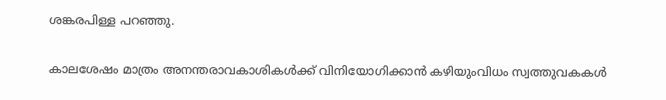ശങ്കരപിള്ള പറഞ്ഞു.

കാലശേഷം മാത്രം അനന്തരാവകാശികൾക്ക് വിനിയോഗിക്കാൻ കഴിയുംവിധം സ്വത്തുവകകൾ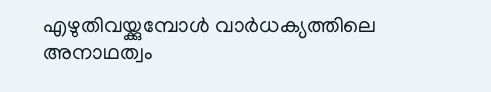എഴുതിവയ്ക്കുമ്പോൾ വാർധക്യത്തിലെ അനാഥത്വം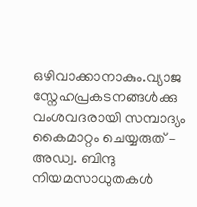ഒഴിവാക്കാനാകും.വ്യാജ സ്നേഹപ്രകടനങ്ങൾക്കു വംശവദരായി സമ്പാദ്യം കൈമാറ്റം ചെയ്യരുത് – അഡ്വ. ബിന്ദു നിയമസാധുതകൾ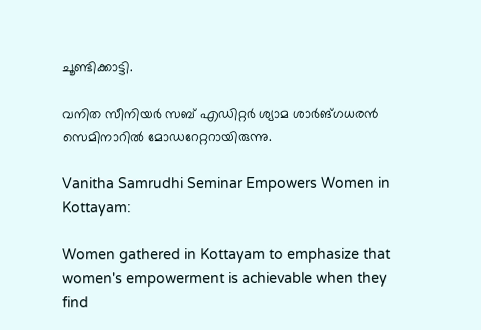ചൂണ്ടിക്കാട്ടി.

വനിത സീനിയർ സബ് എഡിറ്റർ ശ്യാമ ശാർങ്ഗധരൻ സെമിനാറിൽ മോഡറേറ്ററായിരുന്നു.

Vanitha Samrudhi Seminar Empowers Women in Kottayam:

Women gathered in Kottayam to emphasize that women's empowerment is achievable when they find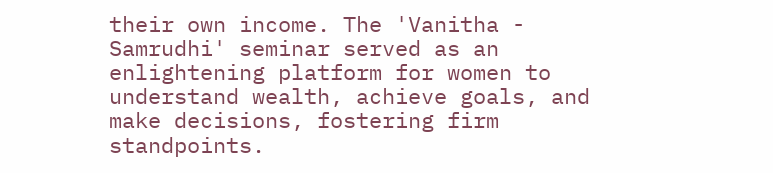their own income. The 'Vanitha - Samrudhi' seminar served as an enlightening platform for women to understand wealth, achieve goals, and make decisions, fostering firm standpoints.